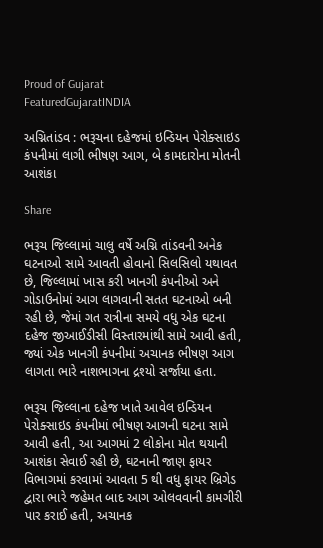Proud of Gujarat
FeaturedGujaratINDIA

અગ્નિતાંડવ : ભરૂચના દહેજમાં ઇન્ડિયન પેરોક્સાઇડ કંપનીમાં લાગી ભીષણ આગ, બે કામદારોના મોતની આશંકા

Share

ભરૂચ જિલ્લામાં ચાલુ વર્ષે અગ્નિ તાંડવની અનેક ઘટનાઓ સામે આવતી હોવાનો સિલસિલો યથાવત છે, જિલ્લામાં ખાસ કરી ખાનગી કંપનીઓ અને ગોડાઉનોમાં આગ લાગવાની સતત ઘટનાઓ બની રહી છે, જેમાં ગત રાત્રીના સમયે વધુ એક ઘટના દહેજ જીઆઈડીસી વિસ્તારમાંથી સામે આવી હતી, જ્યાં એક ખાનગી કંપનીમાં અચાનક ભીષણ આગ લાગતા ભારે નાશભાગના દ્રશ્યો સર્જાયા હતા.

ભરૂચ જિલ્લાના દહેજ ખાતે આવેલ ઇન્ડિયન પેરોક્સાઇડ કંપનીમાં ભીષણ આગની ઘટના સામે આવી હતી, આ આગમાં 2 લોકોના મોત થયાની આશંકા સેવાઈ રહી છે, ઘટનાની જાણ ફાયર વિભાગમાં કરવામાં આવતા 5 થી વધુ ફાયર બ્રિગેડ દ્વારા ભારે જહેમત બાદ આગ ઓલવવાની કામગીરી પાર કરાઈ હતી, અચાનક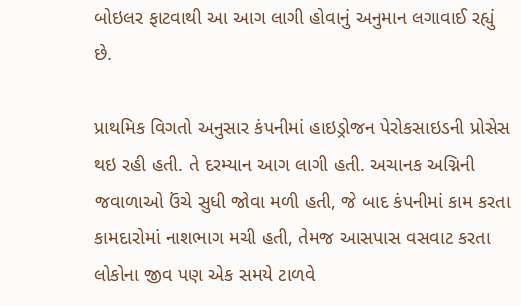બોઇલર ફાટવાથી આ આગ લાગી હોવાનું અનુમાન લગાવાઈ રહ્યું છે.

પ્રાથમિક વિગતો અનુસાર કંપનીમાં હાઇડ્રોજન પેરોકસાઇડની પ્રોસેસ થઇ રહી હતી. તે દરમ્યાન આગ લાગી હતી. અચાનક અગ્નિની જવાળાઓ ઉંચે સુધી જોવા મળી હતી, જે બાદ કંપનીમાં કામ કરતા કામદારોમાં નાશભાગ મચી હતી, તેમજ આસપાસ વસવાટ કરતા લોકોના જીવ પણ એક સમયે ટાળવે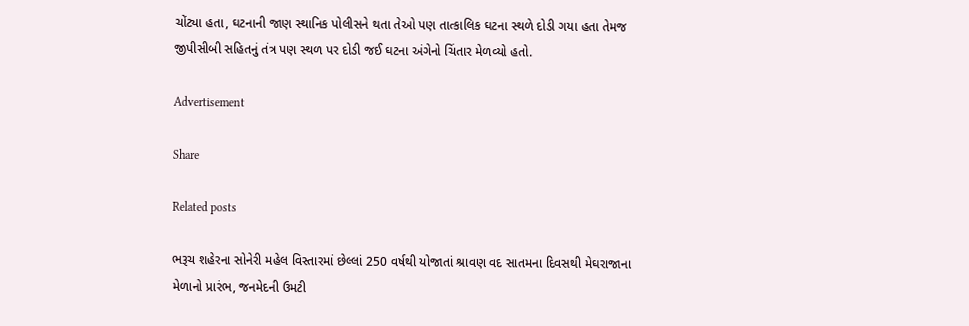ચોંટ્યા હતા, ઘટનાની જાણ સ્થાનિક પોલીસને થતા તેઓ પણ તાત્કાલિક ઘટના સ્થળે દોડી ગયા હતા તેમજ જીપીસીબી સહિતનું તંત્ર પણ સ્થળ પર દોડી જઈ ઘટના અંગેનો ચિંતાર મેળવ્યો હતો.

Advertisement

Share

Related posts

ભરૂચ શહેરના સોનેરી મહેલ વિસ્તારમાં છેલ્લાં 250 વર્ષથી યોજાતાં શ્રાવણ વદ સાતમના દિવસથી મેઘરાજાના મેળાનો પ્રારંભ, જનમેદની ઉમટી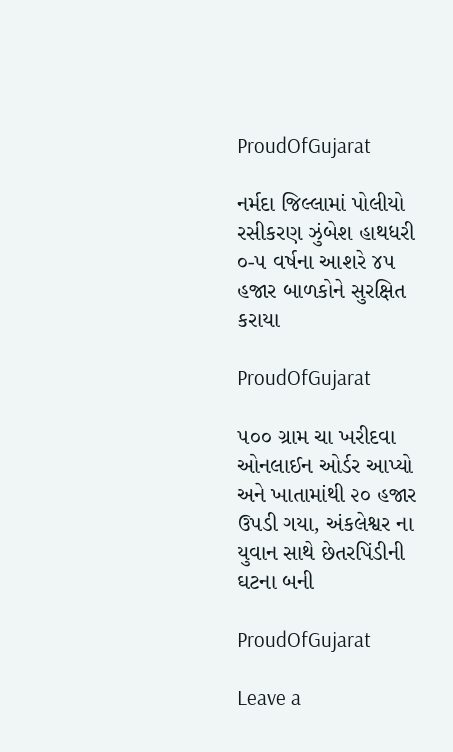ProudOfGujarat

નર્મદા જિલ્લામાં પોલીયો રસીકરણ ઝુંબેશ હાથધરી ૦-૫ વર્ષના આશરે ૪૫ હજાર બાળકોને સુરક્ષિત કરાયા

ProudOfGujarat

૫૦૦ ગ્રામ ચા ખરીદવા ઓનલાઈન ઓર્ડર આપ્યો અને ખાતામાંથી ૨૦ હજાર ઉપડી ગયા, અંકલેશ્વર ના યુવાન સાથે છેતરપિંડીની ઘટના બની

ProudOfGujarat

Leave a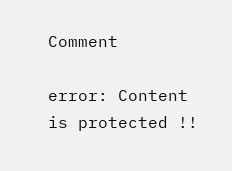Comment

error: Content is protected !!